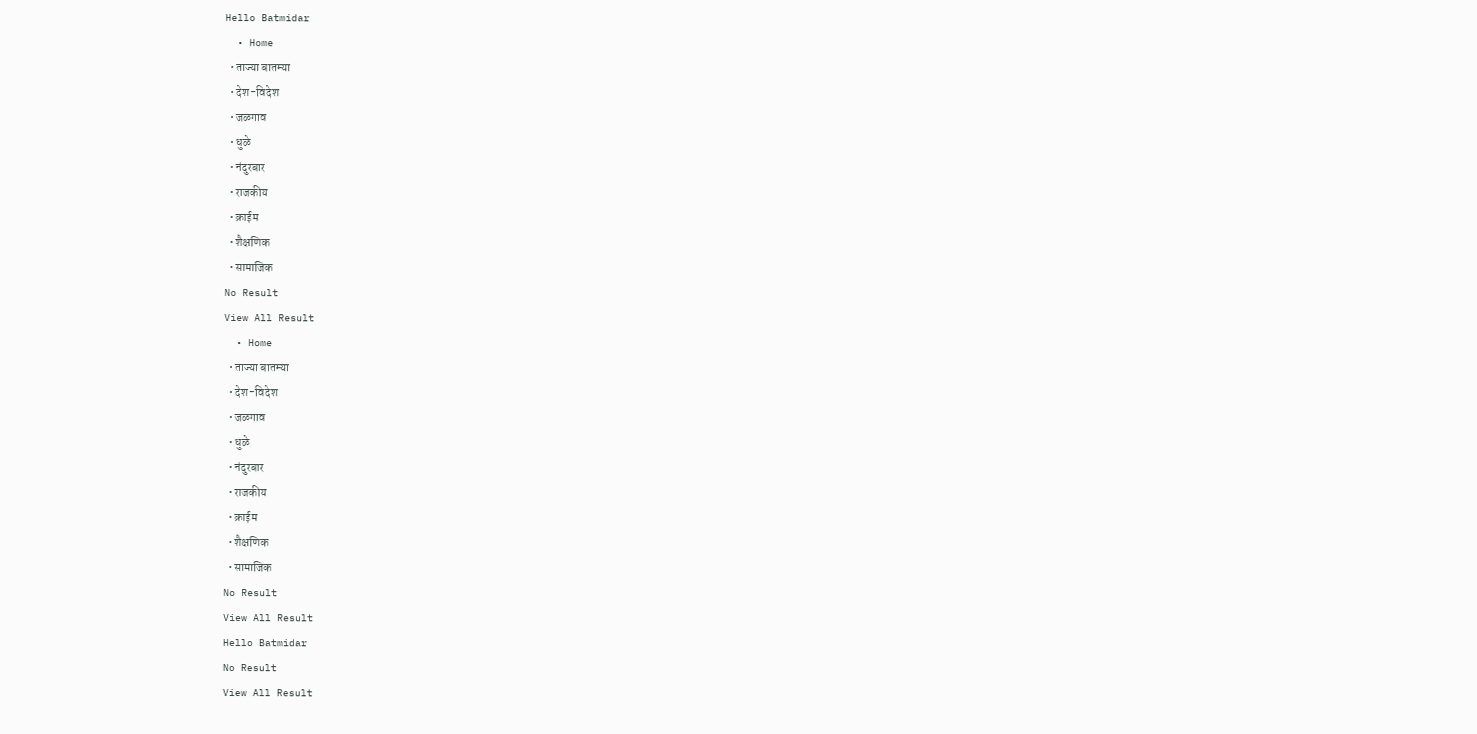Hello Batmidar
  • Home
  • ताज्या बातम्या
  • देश-विदेश
  • जळगाव
  • धुळे
  • नंदुरबार
  • राजकीय
  • क्राईम
  • शैक्षणिक
  • सामाजिक
No Result
View All Result
  • Home
  • ताज्या बातम्या
  • देश-विदेश
  • जळगाव
  • धुळे
  • नंदुरबार
  • राजकीय
  • क्राईम
  • शैक्षणिक
  • सामाजिक
No Result
View All Result
Hello Batmidar
No Result
View All Result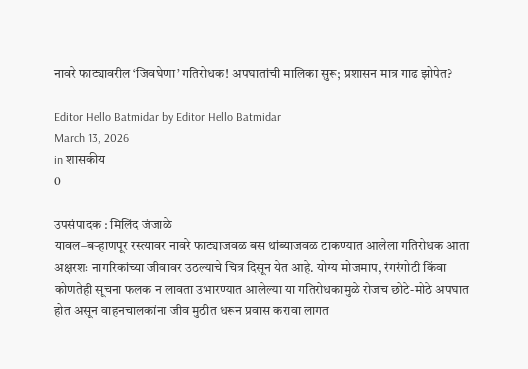नावरे फाट्यावरील ‘जिवघेणा’ गतिरोधक! अपघातांची मालिका सुरू; प्रशासन मात्र गाढ झोपेत?

Editor Hello Batmidar by Editor Hello Batmidar
March 13, 2026
in शासकीय
0

उपसंपादक : मिलिंद जंजाळे
यावल–बऱ्हाणपूर रस्त्यावर नावरे फाट्याजवळ बस थांब्याजवळ टाकण्यात आलेला गतिरोधक आता अक्षरशः नागरिकांच्या जीवावर उठल्याचे चित्र दिसून येत आहे. योग्य मोजमाप, रंगरंगोटी किंवा कोणतेही सूचना फलक न लावता उभारण्यात आलेल्या या गतिरोधकामुळे रोजच छोटे-मोठे अपघात होत असून वाहनचालकांना जीव मुठीत धरून प्रवास करावा लागत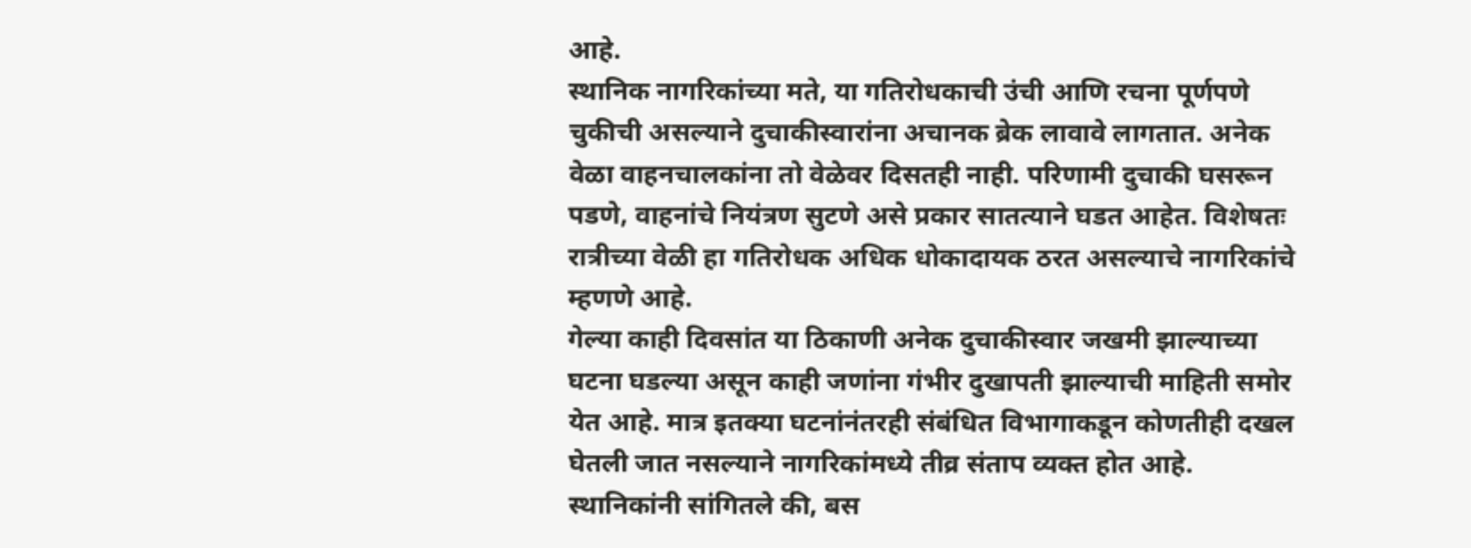आहे.
स्थानिक नागरिकांच्या मते, या गतिरोधकाची उंची आणि रचना पूर्णपणे चुकीची असल्याने दुचाकीस्वारांना अचानक ब्रेक लावावे लागतात. अनेक वेळा वाहनचालकांना तो वेळेवर दिसतही नाही. परिणामी दुचाकी घसरून पडणे, वाहनांचे नियंत्रण सुटणे असे प्रकार सातत्याने घडत आहेत. विशेषतः रात्रीच्या वेळी हा गतिरोधक अधिक धोकादायक ठरत असल्याचे नागरिकांचे म्हणणे आहे.
गेल्या काही दिवसांत या ठिकाणी अनेक दुचाकीस्वार जखमी झाल्याच्या घटना घडल्या असून काही जणांना गंभीर दुखापती झाल्याची माहिती समोर येत आहे. मात्र इतक्या घटनांनंतरही संबंधित विभागाकडून कोणतीही दखल घेतली जात नसल्याने नागरिकांमध्ये तीव्र संताप व्यक्त होत आहे.
स्थानिकांनी सांगितले की, बस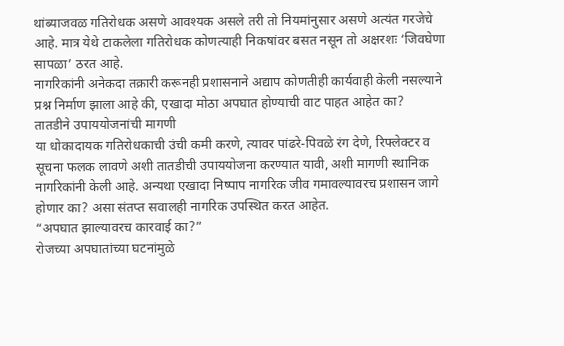थांब्याजवळ गतिरोधक असणे आवश्यक असले तरी तो नियमांनुसार असणे अत्यंत गरजेचे आहे. मात्र येथे टाकलेला गतिरोधक कोणत्याही निकषांवर बसत नसून तो अक्षरशः ‘जिवघेणा सापळा’ ठरत आहे.
नागरिकांनी अनेकदा तक्रारी करूनही प्रशासनाने अद्याप कोणतीही कार्यवाही केली नसल्याने प्रश्न निर्माण झाला आहे की, एखादा मोठा अपघात होण्याची वाट पाहत आहेत का?
तातडीने उपाययोजनांची मागणी
या धोकादायक गतिरोधकाची उंची कमी करणे, त्यावर पांढरे-पिवळे रंग देणे, रिफ्लेक्टर व सूचना फलक लावणे अशी तातडीची उपाययोजना करण्यात यावी, अशी मागणी स्थानिक नागरिकांनी केली आहे. अन्यथा एखादा निष्पाप नागरिक जीव गमावल्यावरच प्रशासन जागे होणार का? असा संतप्त सवालही नागरिक उपस्थित करत आहेत.
“अपघात झाल्यावरच कारवाई का?”
रोजच्या अपघातांच्या घटनांमुळे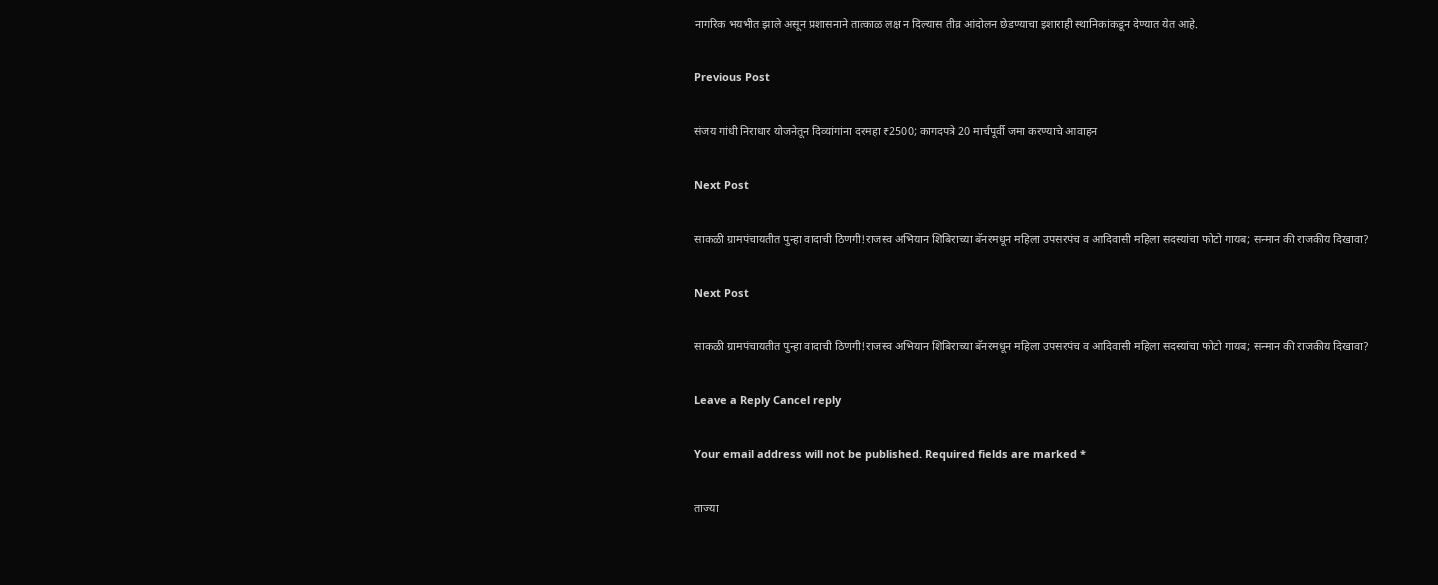नागरिक भयभीत झाले असून प्रशासनाने तात्काळ लक्ष न दिल्यास तीव्र आंदोलन छेडण्याचा इशाराही स्थानिकांकडून देण्यात येत आहे.

Previous Post

संजय गांधी निराधार योजनेतून दिव्यांगांना दरमहा ₹2500; कागदपत्रे 20 मार्चपूर्वी जमा करण्याचे आवाहन

Next Post

साकळी ग्रामपंचायतीत पुन्हा वादाची ठिणगी!राजस्व अभियान शिबिराच्या बॅनरमधून महिला उपसरपंच व आदिवासी महिला सदस्यांचा फोटो गायब; सन्मान की राजकीय दिखावा?

Next Post

साकळी ग्रामपंचायतीत पुन्हा वादाची ठिणगी!राजस्व अभियान शिबिराच्या बॅनरमधून महिला उपसरपंच व आदिवासी महिला सदस्यांचा फोटो गायब; सन्मान की राजकीय दिखावा?

Leave a Reply Cancel reply

Your email address will not be published. Required fields are marked *

ताज्या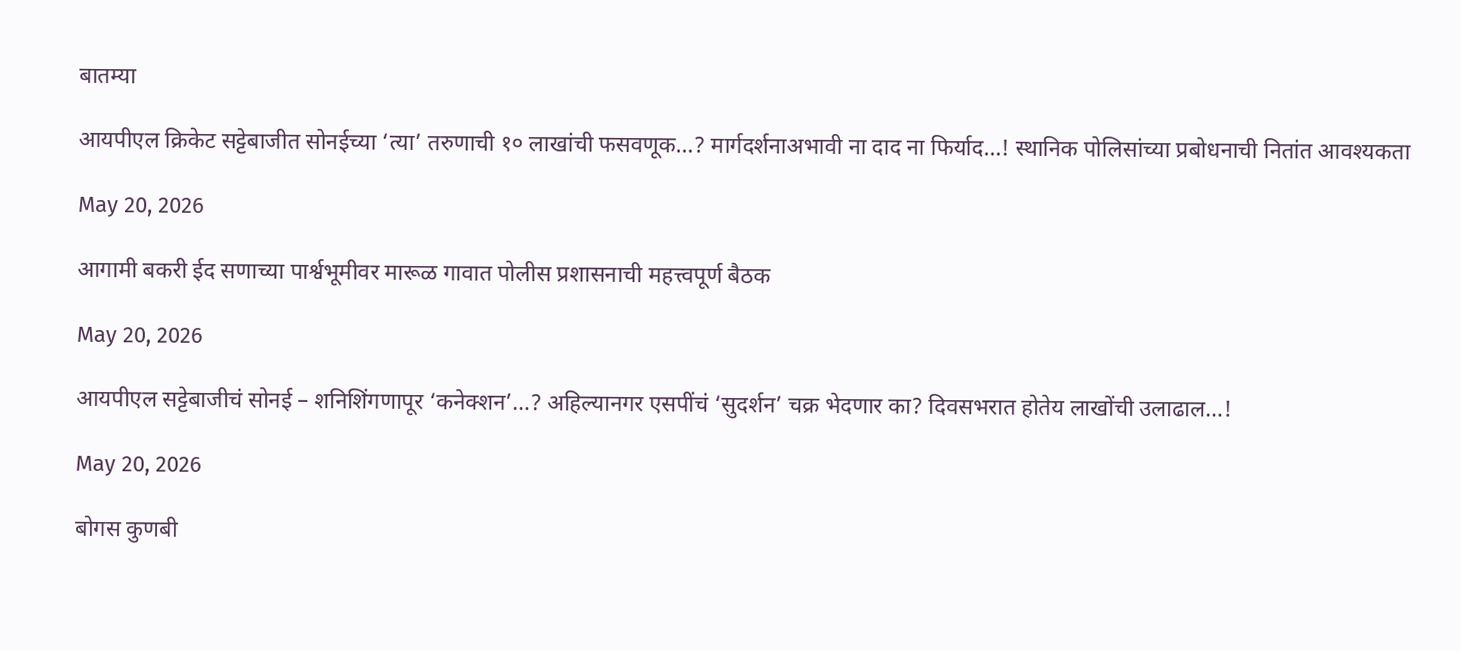बातम्या

आयपीएल क्रिकेट सट्टेबाजीत सोनईच्या ‘त्या’ तरुणाची १० लाखांची फसवणूक…? मार्गदर्शनाअभावी ना दाद ना फिर्याद…! स्थानिक पोलिसांच्या प्रबोधनाची नितांत आवश्यकता

May 20, 2026

आगामी बकरी ईद सणाच्या पार्श्वभूमीवर मारूळ गावात पोलीस प्रशासनाची महत्त्वपूर्ण बैठक

May 20, 2026

आयपीएल सट्टेबाजीचं सोनई – शनिशिंगणापूर ‘कनेक्शन’…? अहिल्यानगर एसपींचं ‘सुदर्शन’ चक्र भेदणार का? दिवसभरात होतेय लाखोंची उलाढाल…!

May 20, 2026

बोगस कुणबी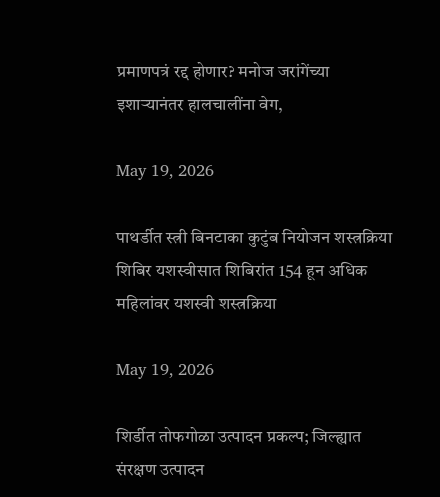प्रमाणपत्रं रद्द होणार? मनोज जरांगेंच्या इशाऱ्यानंतर हालचालींना वेग,

May 19, 2026

पाथर्डीत स्त्री बिनटाका कुटुंब नियोजन शस्त्रक्रिया शिबिर यशस्वीसात शिबिरांत 154 हून अधिक महिलांवर यशस्वी शस्त्रक्रिया

May 19, 2026

शिर्डीत तोफगोळा उत्पादन प्रकल्प; जिल्ह्यात संरक्षण उत्पादन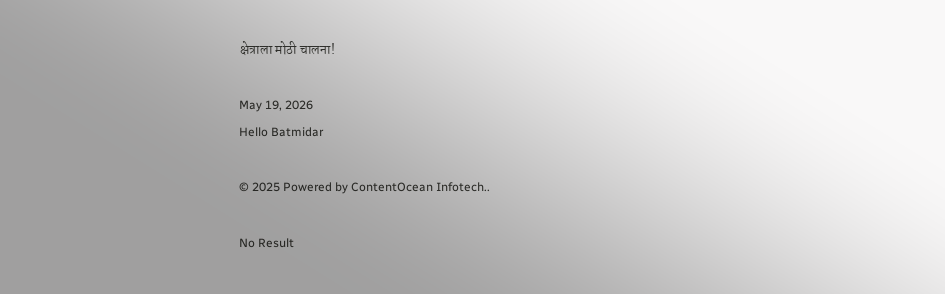क्षेत्राला मोठी चालना!

May 19, 2026
Hello Batmidar

© 2025 Powered by ContentOcean Infotech..

No Result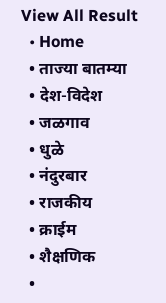View All Result
  • Home
  • ताज्या बातम्या
  • देश-विदेश
  • जळगाव
  • धुळे
  • नंदुरबार
  • राजकीय
  • क्राईम
  • शैक्षणिक
  •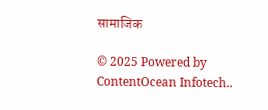सामाजिक

© 2025 Powered by ContentOcean Infotech..